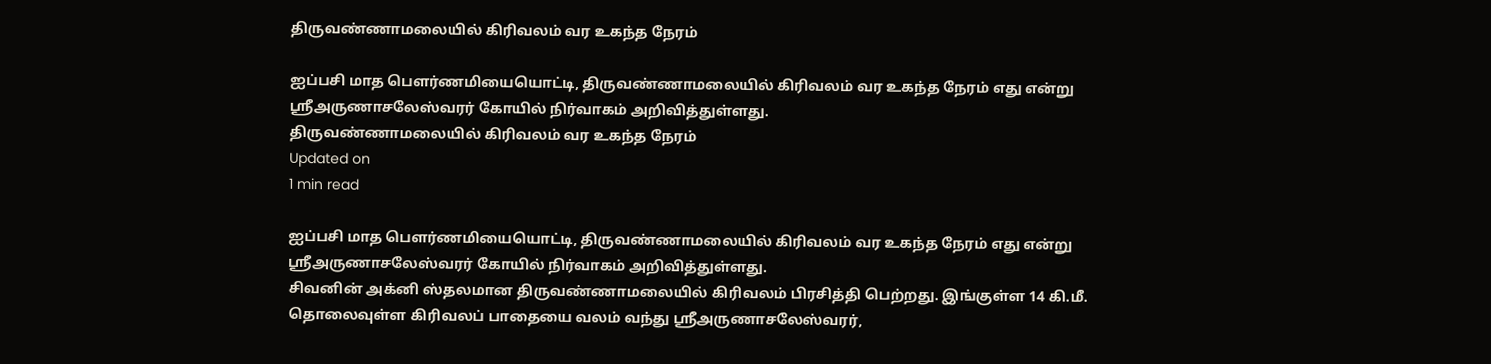திருவண்ணாமலையில் கிரிவலம் வர உகந்த நேரம்

ஐப்பசி மாத பௌர்ணமியையொட்டி, திருவண்ணாமலையில் கிரிவலம் வர உகந்த நேரம் எது என்று ஸ்ரீஅருணாசலேஸ்வரர் கோயில் நிர்வாகம் அறிவித்துள்ளது.
திருவண்ணாமலையில் கிரிவலம் வர உகந்த நேரம்
Updated on
1 min read

ஐப்பசி மாத பௌர்ணமியையொட்டி, திருவண்ணாமலையில் கிரிவலம் வர உகந்த நேரம் எது என்று ஸ்ரீஅருணாசலேஸ்வரர் கோயில் நிர்வாகம் அறிவித்துள்ளது.
சிவனின் அக்னி ஸ்தலமான திருவண்ணாமலையில் கிரிவலம் பிரசித்தி பெற்றது. இங்குள்ள 14 கி.மீ. தொலைவுள்ள கிரிவலப் பாதையை வலம் வந்து ஸ்ரீஅருணாசலேஸ்வரர்,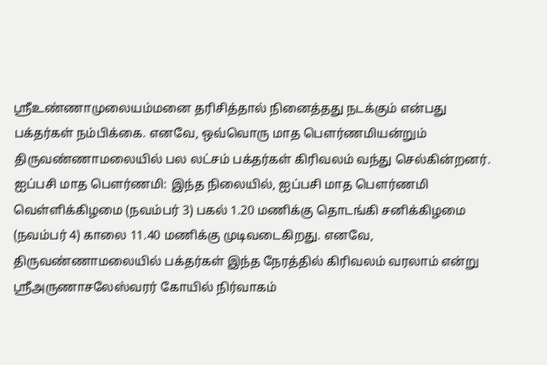ஸ்ரீஉண்ணாமுலையம்மனை தரிசித்தால் நினைத்தது நடக்கும் என்பது பக்தர்கள் நம்பிக்கை. எனவே, ஒவ்வொரு மாத பௌர்ணமியன்றும் திருவண்ணாமலையில் பல லட்சம் பக்தர்கள் கிரிவலம் வந்து செல்கின்றனர்.
ஐப்பசி மாத பௌர்ணமி: இந்த நிலையில், ஐப்பசி மாத பௌர்ணமி வெள்ளிக்கிழமை (நவம்பர் 3) பகல் 1.20 மணிக்கு தொடங்கி சனிக்கிழமை (நவம்பர் 4) காலை 11.40 மணிக்கு முடிவடைகிறது. எனவே, திருவண்ணாமலையில் பக்தர்கள் இந்த நேரத்தில் கிரிவலம் வரலாம் என்று ஸ்ரீஅருணாசலேஸ்வரர் கோயில் நிர்வாகம்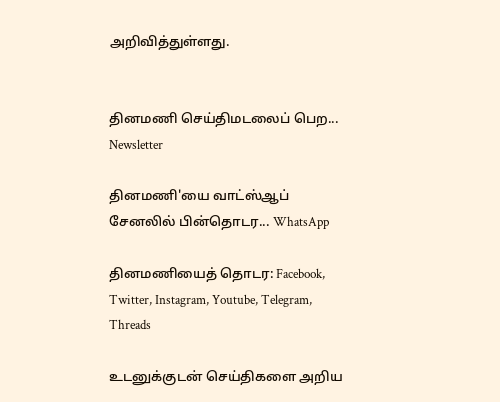அறிவித்துள்ளது.


தினமணி செய்திமடலைப் பெற... Newsletter

தினமணி'யை வாட்ஸ்ஆப் சேனலில் பின்தொடர... WhatsApp

தினமணியைத் தொடர: Facebook, Twitter, Instagram, Youtube, Telegram, Threads

உடனுக்குடன் செய்திகளை அறிய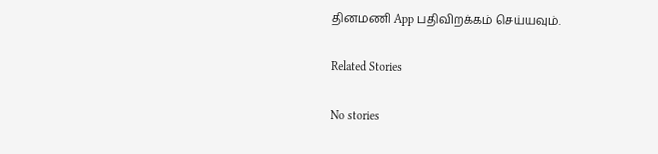தினமணி App பதிவிறக்கம் செய்யவும்.

Related Stories

No stories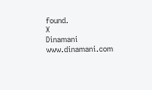found.
X
Dinamani
www.dinamani.com